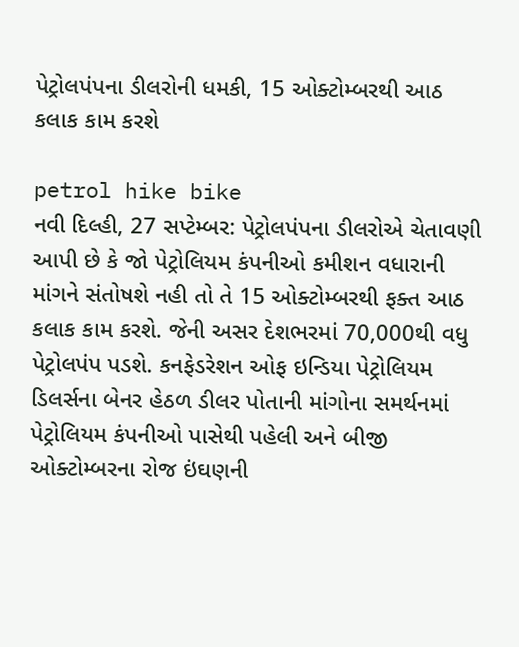પેટ્રોલપંપના ડીલરોની ધમકી, 15 ઓક્ટોમ્બરથી આઠ કલાક કામ કરશે

petrol hike bike
નવી દિલ્હી, 27 સપ્ટેમ્બર: પેટ્રોલપંપના ડીલરોએ ચેતાવણી આપી છે કે જો પેટ્રોલિયમ કંપનીઓ કમીશન વધારાની માંગને સંતોષશે નહી તો તે 15 ઓક્ટોમ્બરથી ફક્ત આઠ કલાક કામ કરશે. જેની અસર દેશભરમાં 70,000થી વધુ પેટ્રોલપંપ પડશે. કનફેડરેશન ઓફ ઇન્ડિયા પેટ્રોલિયમ ડિલર્સના બેનર હેઠળ ડીલર પોતાની માંગોના સમર્થનમાં પેટ્રોલિયમ કંપનીઓ પાસેથી પહેલી અને બીજી ઓક્ટોમ્બરના રોજ ઇંઘણની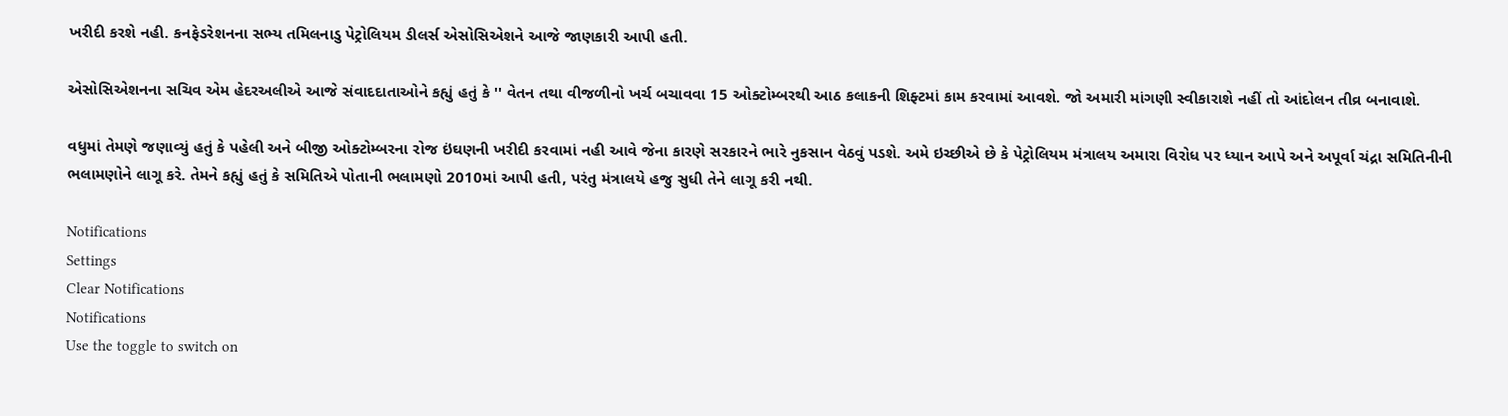ખરીદી કરશે નહી. કનફેડરેશનના સભ્ય તમિલનાડુ પેટ્રોલિયમ ડીલર્સ એસોસિએશને આજે જાણકારી આપી હતી.

એસોસિએશનના સચિવ એમ હેદરઅલીએ આજે સંવાદદાતાઓને કહ્યું હતું કે '' વેતન તથા વીજળીનો ખર્ચ બચાવવા 15 ઓક્ટોમ્બરથી આઠ કલાકની શિફ્ટમાં કામ કરવામાં આવશે. જો અમારી માંગણી સ્વીકારાશે નહીં તો આંદોલન તીવ્ર બનાવાશે.

વધુમાં તેમણે જણાવ્યું હતું કે પહેલી અને બીજી ઓક્ટોમ્બરના રોજ ઇંઘણની ખરીદી કરવામાં નહી આવે જેના કારણે સરકારને ભારે નુકસાન વેઠવું પડશે. અમે ઇચ્છીએ છે કે પેટ્રોલિયમ મંત્રાલય અમારા વિરોધ પર ધ્યાન આપે અને અપૂર્વા ચંદ્રા સમિતિનીની ભલામણોને લાગૂ કરે. તેમને કહ્યું હતું કે સમિતિએ પોતાની ભલામણો 2010માં આપી હતી, પરંતુ મંત્રાલયે હજુ સુધી તેને લાગૂ કરી નથી.

Notifications
Settings
Clear Notifications
Notifications
Use the toggle to switch on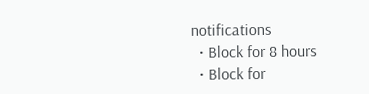notifications
  • Block for 8 hours
  • Block for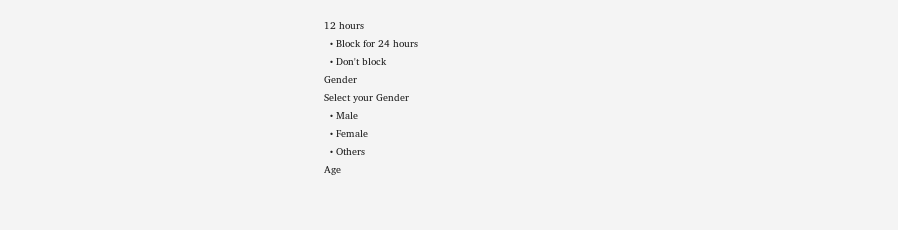12 hours
  • Block for 24 hours
  • Don't block
Gender
Select your Gender
  • Male
  • Female
  • Others
Age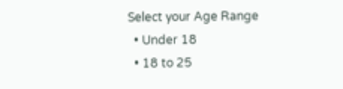Select your Age Range
  • Under 18
  • 18 to 25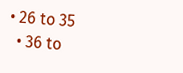• 26 to 35
  • 36 to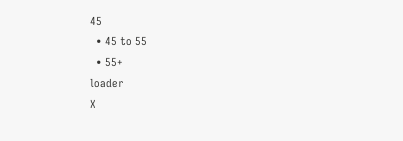45
  • 45 to 55
  • 55+
loader
X